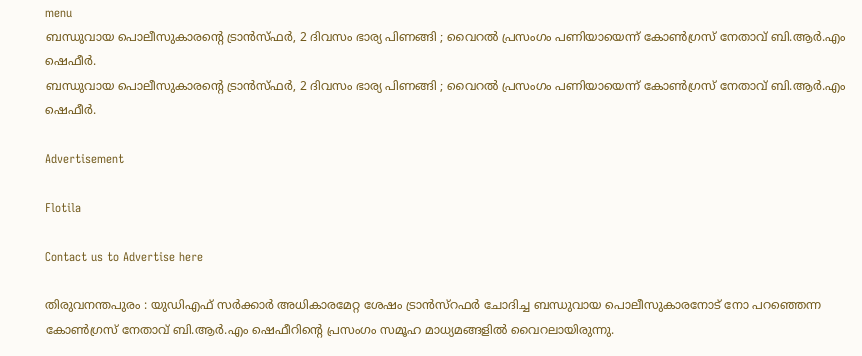menu
ബന്ധുവായ പൊലീസുകാരൻ്റെ ട്രാൻസ്ഫര്‍, 2 ദിവസം ഭാര്യ പിണങ്ങി ; വൈറല്‍ പ്രസംഗം പണിയായെന്ന് കോണ്‍ഗ്രസ് നേതാവ് ബി.ആര്‍.എം ഷെഫീര്‍.
ബന്ധുവായ പൊലീസുകാരൻ്റെ ട്രാൻസ്ഫര്‍, 2 ദിവസം ഭാര്യ പിണങ്ങി ; വൈറല്‍ പ്രസംഗം പണിയായെന്ന് കോണ്‍ഗ്രസ് നേതാവ് ബി.ആര്‍.എം ഷെഫീര്‍.

Advertisement

Flotila

Contact us to Advertise here

തിരുവനന്തപുരം : യുഡിഎഫ് സർക്കാർ അധികാരമേറ്റ ശേഷം ട്രാൻസ്റഫർ ചോദിച്ച ബന്ധുവായ പൊലീസുകാരനോട് നോ പറഞ്ഞെന്ന കോണ്‍ഗ്രസ് നേതാവ് ബി.ആര്‍.എം ഷെഫീറിന്‍റെ പ്രസംഗം സമൂഹ മാധ്യമങ്ങളില്‍ വൈറലായിരുന്നു.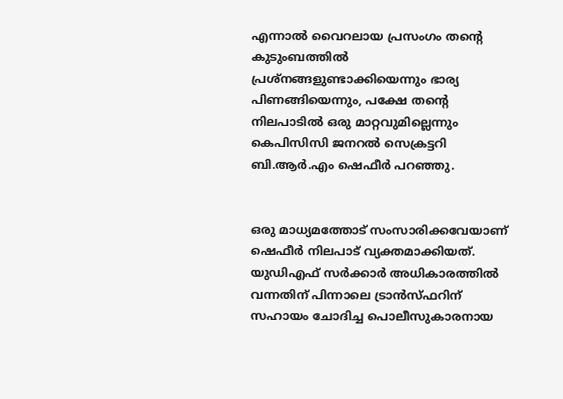എന്നാല്‍ വൈറലായ പ്രസംഗം തന്‍റെ കുടുംബത്തില്‍ പ്രശ്നങ്ങളുണ്ടാക്കിയെന്നും ഭാര്യ പിണങ്ങിയെന്നും, പക്ഷേ തന്‍റെ നിലപാടില്‍ ഒരു മാറ്റവുമില്ലെന്നും കെപിസിസി ജനറല്‍ സെക്രട്ടറി ബി.ആർ.എം ഷെഫീർ പറഞ്ഞു.


ഒരു മാധ്യമത്തോട് സംസാരിക്കവേയാണ് ഷെഫീർ നിലപാട് വ്യക്തമാക്കിയത്. യുഡിഎഫ് സർക്കാർ അധികാരത്തില്‍ വന്നതിന് പിന്നാലെ ട്രാന്‍സ്ഫറിന് സഹായം ചോദിച്ച പൊലീസുകാരനായ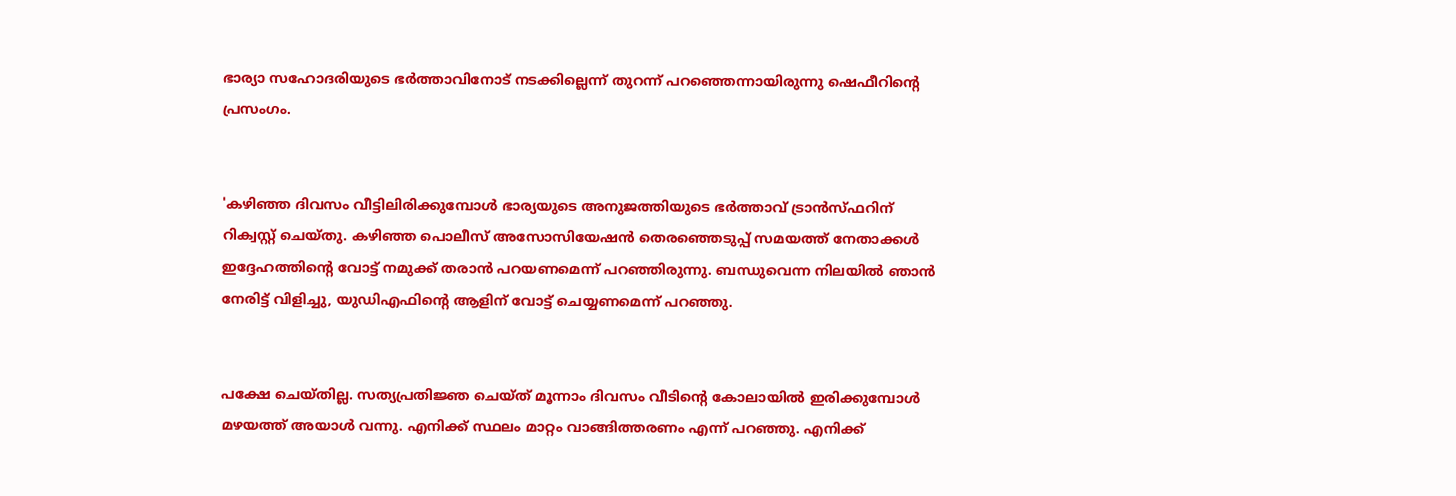ഭാര്യാ സഹോദരിയുടെ ഭര്‍ത്താവിനോട് നടക്കില്ലെന്ന് തുറന്ന് പറഞ്ഞെന്നായിരുന്നു ഷെഫീറിന്‍റെ പ്രസംഗം.


'കഴിഞ്ഞ ദിവസം വീട്ടിലിരിക്കുമ്പോള്‍ ഭാര്യയുടെ അനുജത്തിയുടെ ഭർത്താവ് ട്രാൻസ്ഫറിന് റിക്വസ്റ്റ് ചെയ്തു. കഴിഞ്ഞ പൊലീസ് അസോസിയേഷൻ തെരഞ്ഞെടുപ്പ് സമയത്ത് നേതാക്കള്‍ ഇദ്ദേഹത്തിന്‍റെ വോട്ട് നമുക്ക് തരാൻ പറയണമെന്ന് പറഞ്ഞിരുന്നു. ബന്ധുവെന്ന നിലയില്‍ ഞാൻ നേരിട്ട് വിളിച്ചു, യുഡിഎഫിന്‍റെ ആളിന് വോട്ട് ചെയ്യണമെന്ന് പറഞ്ഞു.


പക്ഷേ ചെയ്തില്ല. സത്യപ്രതിജ്ഞ ചെയ്ത് മൂന്നാം ദിവസം വീടിന്‍റെ കോലായില്‍ ഇരിക്കുമ്പോള്‍ മഴയത്ത് അയാള്‍ വന്നു. എനിക്ക് സ്ഥലം മാറ്റം വാങ്ങിത്തരണം എന്ന് പറഞ്ഞു. എനിക്ക്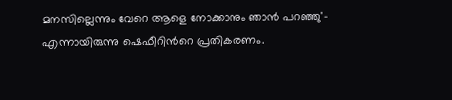മനസില്ലെന്നും വേറെ ആളെ നോക്കാനും ഞാൻ പറഞ്ഞു'- എന്നായിരുന്നു ഷെഫീറിന്‍റെ പ്രതികരണം.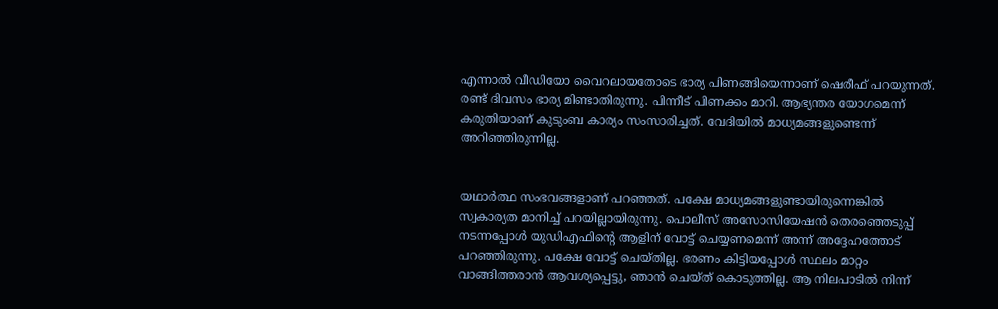എന്നാല്‍ വീഡിയോ വൈറലായതോടെ ഭാര്യ പിണങ്ങിയെന്നാണ് ഷെരീഫ് പറയുന്നത്. രണ്ട് ദിവസം ഭാര്യ മിണ്ടാതിരുന്നു. പിന്നീട് പിണക്കം മാറി. ആഭ്യന്തര യോഗമെന്ന് കരുതിയാണ് കുടുംബ കാര്യം സംസാരിച്ചത്. വേദിയില്‍ മാധ്യമങ്ങളുണ്ടെന്ന് അറിഞ്ഞിരുന്നില്ല.


യഥാർത്ഥ സംഭവങ്ങളാണ് പറഞ്ഞത്. പക്ഷേ മാധ്യമങ്ങളുണ്ടായിരുന്നെങ്കില്‍ സ്വകാര്യത മാനിച്ച്‌ പറയില്ലായിരുന്നു. പൊലീസ് അസോസിയേഷന്‍ തെരഞ്ഞെടുപ്പ് നടന്നപ്പോള്‍ യുഡിഎഫിന്‍റെ ആളിന് വോട്ട് ചെയ്യണമെന്ന് അന്ന് അദ്ദേഹത്തോട് പറഞ്ഞിരുന്നു. പക്ഷേ വോട്ട് ചെയ്തില്ല. ഭരണം കിട്ടിയപ്പോള്‍ സ്ഥലം മാറ്റം വാങ്ങിത്തരാന്‍ ആവശ്യപ്പെട്ടു, ഞാന്‍ ചെയ്ത് കൊടുത്തില്ല. ആ നിലപാടില്‍ നിന്ന്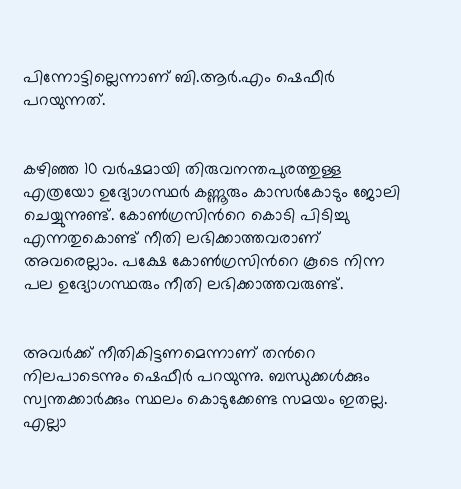പിന്നോട്ടില്ലെന്നാണ് ബി.ആര്‍.എം ഷെഫീര്‍ പറയുന്നത്.


കഴിഞ്ഞ 10 വർഷമായി തിരുവനന്തപുരത്തുള്ള എത്രയോ ഉദ്യോഗസ്ഥർ കണ്ണൂരും കാസർകോടും ജോലി ചെയ്യുന്നുണ്ട്. കോണ്‍ഗ്രസിന്‍റെ കൊടി പിടിച്ചു എന്നതുകൊണ്ട് നീതി ലഭിക്കാത്തവരാണ് അവരെല്ലാം. പക്ഷേ കോണ്‍ഗ്രസിന്‍റെ കൂടെ നിന്ന പല ഉദ്യോഗസ്ഥരും നീതി ലഭിക്കാത്തവരുണ്ട്.


അവർക്ക് നീതികിട്ടണമെന്നാണ് തന്‍റെ നിലപാടെന്നും ഷെഫീർ പറയുന്നു. ബന്ധുക്കള്‍ക്കും സ്വന്തക്കാർക്കും സ്ഥലം കൊടുക്കേണ്ട സമയം ഇതല്ല. എല്ലാ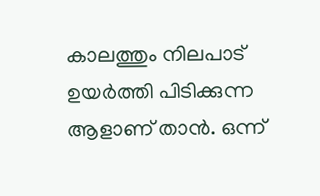കാലത്തും നിലപാട് ഉയർത്തി പിടിക്കുന്ന ആളാണ് താൻ. ഒന്ന്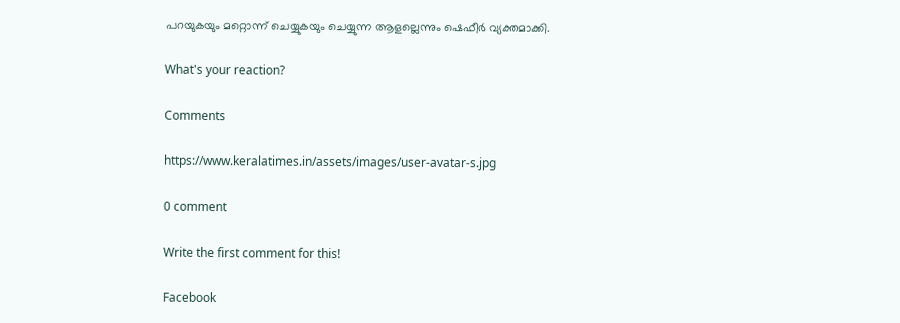പറയുകയും മറ്റൊന്ന് ചെയ്യുകയും ചെയ്യുന്ന ആളല്ലെന്നും ഷെഫീർ വ്യക്തമാക്കി.

What's your reaction?

Comments

https://www.keralatimes.in/assets/images/user-avatar-s.jpg

0 comment

Write the first comment for this!

Facebook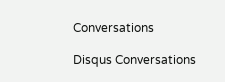Conversations

Disqus Conversations